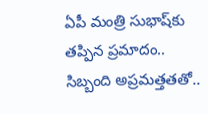ఏపీ మంత్రి సుభాష్‌కు తప్పిన ప్రమాదం.. సిబ్బంది అప్రమత్తతతో..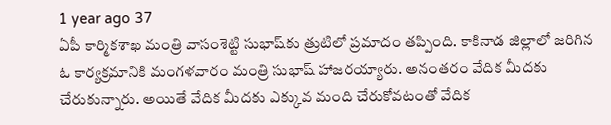1 year ago 37
ఏపీ కార్మికశాఖ మంత్రి వాసంశెట్టి సుభాష్‌కు త్రుటిలో ప్రమాదం తప్పింది. కాకినాడ జిల్లాలో జరిగిన ఓ కార్యక్రమానికి మంగళవారం మంత్రి సుభాష్ హాజరయ్యారు. అనంతరం వేదిక మీదకు చేరుకున్నారు. అయితే వేదిక మీదకు ఎక్కువ మంది చేరుకోవటంతో వేదిక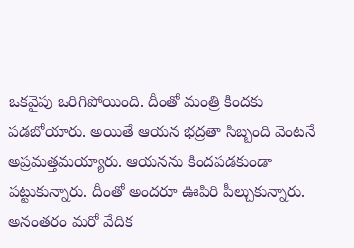ఒకవైపు ఒరిగిపోయింది. దీంతో మంత్రి కిందకు పడబోయారు. అయితే ఆయన భద్రతా సిబ్బంది వెంటనే అప్రమత్తమయ్యారు. ఆయనను కిందపడకుండా పట్టుకున్నారు. దీంతో అందరూ ఊపిరి పీల్చుకున్నారు. అనంతరం మరో వేదిక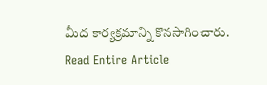మీద కార్యక్రమాన్ని కొనసాగించారు.
Read Entire Article